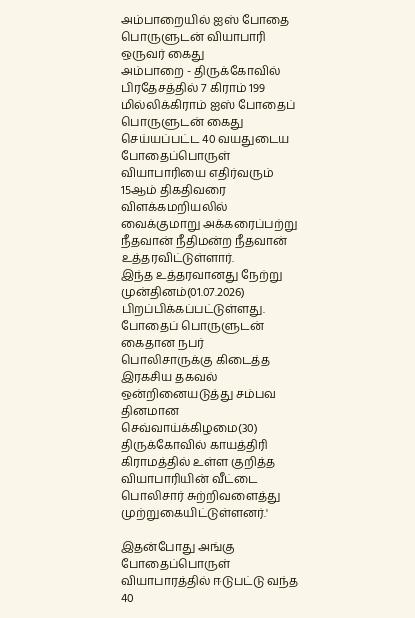அம்பாறையில் ஐஸ் போதை பொருளுடன் வியாபாரி ஒருவர் கைது
அம்பாறை - திருக்கோவில் பிரதேசத்தில் 7 கிராம் 199 மில்லிக்கிராம் ஐஸ் போதைப் பொருளுடன் கைது செய்யப்பட்ட 40 வயதுடைய போதைப்பொருள் வியாபாரியை எதிர்வரும் 15ஆம் திகதிவரை விளக்கமறியலில் வைக்குமாறு அக்கரைப்பற்று நீதவான் நீதிமன்ற நீதவான் உத்தரவிட்டுள்ளார்.
இந்த உத்தரவானது நேற்று முன்தினம்(01.07.2026) பிறப்பிக்கப்பட்டுள்ளது.
போதைப் பொருளுடன் கைதான நபர்
பொலிசாருக்கு கிடைத்த இரகசிய தகவல் ஒன்றினையடுத்து சம்பவ தினமான செவ்வாய்க்கிழமை(30) திருக்கோவில் காயத்திரி கிராமத்தில் உள்ள குறித்த வியாபாரியின் வீட்டை பொலிசார் சுற்றிவளைத்து முற்றுகையிட்டுள்ளனர்.'

இதன்போது அங்கு போதைப்பொருள் வியாபாரத்தில் ஈடுபட்டு வந்த 40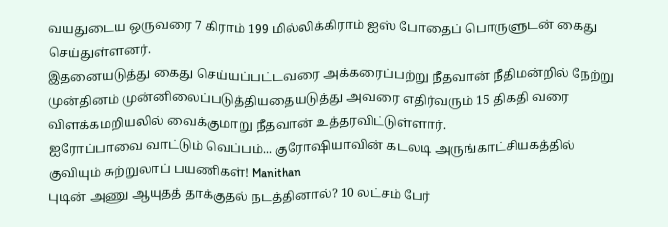வயதுடைய ஒருவரை 7 கிராம் 199 மில்லிக்கிராம் ஐஸ் போதைப் பொருளுடன் கைது செய்துள்ளனர்.
இதனையடுத்து கைது செய்யப்பட்டவரை அக்கரைப்பற்று நீதவான் நீதிமன்றில் நேற்று முன்தினம் முன்னிலைப்படுத்தியதையடுத்து அவரை எதிர்வரும் 15 திகதி வரை விளக்கமறியலில் வைக்குமாறு நீதவான் உத்தரவிட்டுள்ளார்.
ஐரோப்பாவை வாட்டும் வெப்பம்... குரோஷியாவின் கடலடி அருங்காட்சியகத்தில் குவியும் சுற்றுலாப் பயணிகள்! Manithan
புடின் அணு ஆயுதத் தாக்குதல் நடத்தினால்? 10 லட்சம் பேர்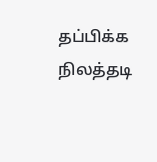தப்பிக்க நிலத்தடி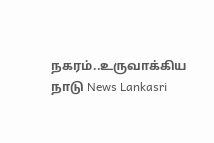நகரம்..உருவாக்கிய நாடு News Lankasri